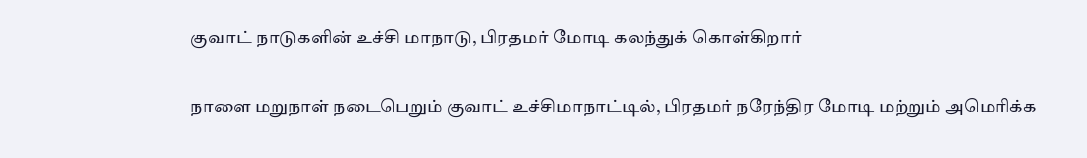குவாட் நாடுகளின் உச்சி மாநாடு, பிரதமர் மோடி கலந்துக் கொள்கிறார்

நாளை மறுநாள் நடைபெறும் குவாட் உச்சிமாநாட்டில், பிரதமர் நரேந்திர மோடி மற்றும் அமெரிக்க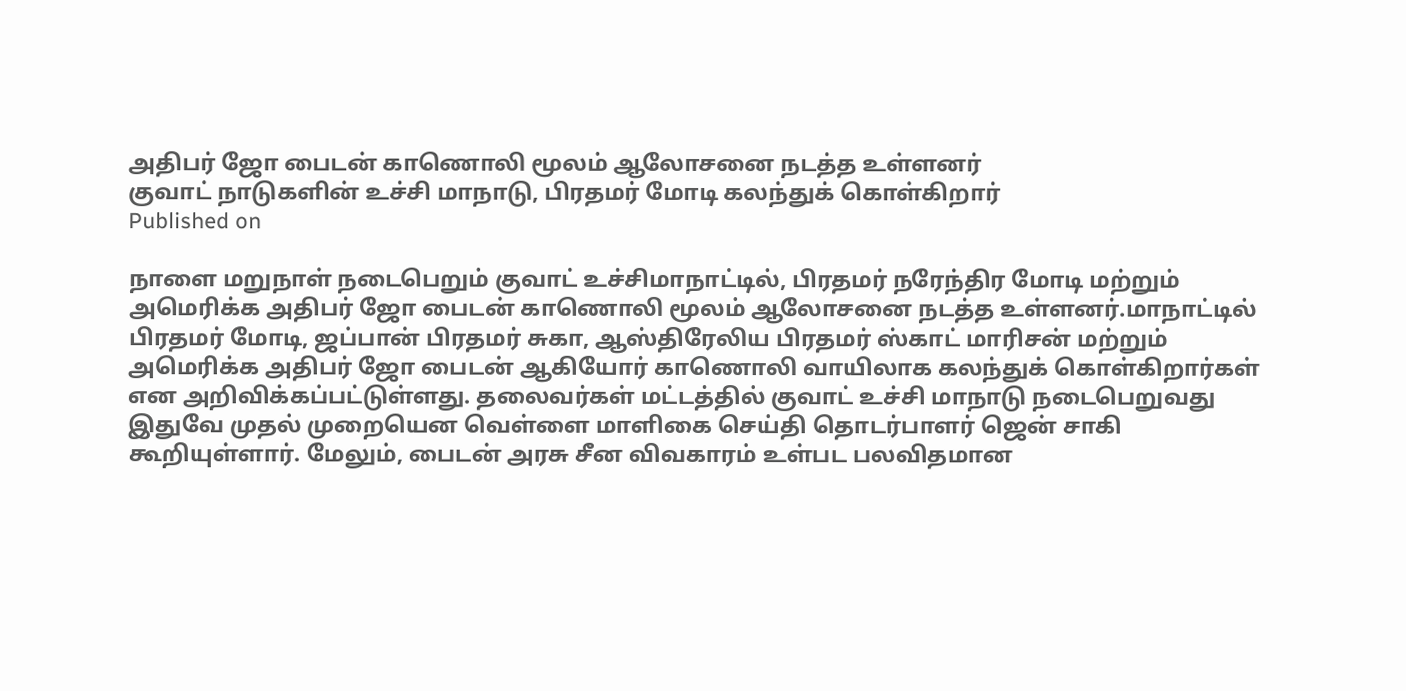அதிபர் ஜோ பைடன் காணொலி மூலம் ஆலோசனை நடத்த உள்ளனர்
குவாட் நாடுகளின் உச்சி மாநாடு, பிரதமர் மோடி கலந்துக் கொள்கிறார்
Published on

நாளை மறுநாள் நடைபெறும் குவாட் உச்சிமாநாட்டில், பிரதமர் நரேந்திர மோடி மற்றும் அமெரிக்க அதிபர் ஜோ பைடன் காணொலி மூலம் ஆலோசனை நடத்த உள்ளனர்.மாநாட்டில் பிரதமர் மோடி, ஜப்பான் பிரதமர் சுகா, ஆஸ்திரேலிய பிரதமர் ஸ்காட் மாரிசன் மற்றும் அமெரிக்க அதிபர் ஜோ பைடன் ஆகியோர் காணொலி வாயிலாக கலந்துக் கொள்கிறார்கள் என அறிவிக்கப்பட்டுள்ளது. தலைவர்கள் மட்டத்தில் குவாட் உச்சி மாநாடு நடைபெறுவது இதுவே முதல் முறையென வெள்ளை மாளிகை செய்தி தொடர்பாளர் ஜென் சாகி கூறியுள்ளார். மேலும், பைடன் அரசு சீன விவகாரம் உள்பட பலவிதமான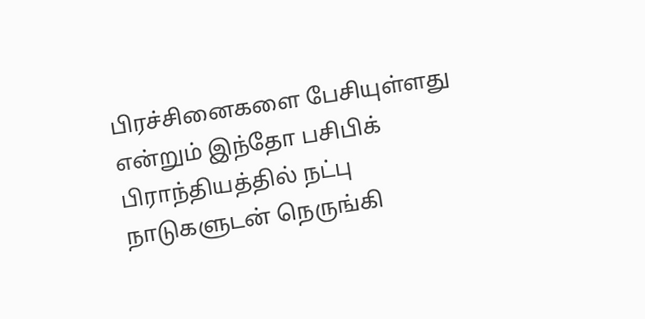பிரச்சினைகளை பேசியுள்ளது என்றும் இந்தோ பசிபிக் பிராந்தியத்தில் நட்பு நாடுகளுடன் நெருங்கி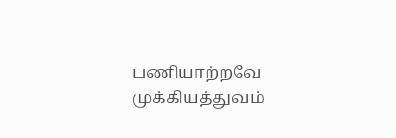பணியாற்றவே முக்கியத்துவம்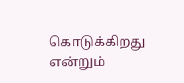கொடுக்கிறது என்றும்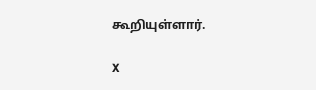கூறியுள்ளார்.

X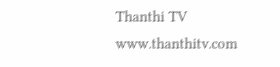Thanthi TV
www.thanthitv.com